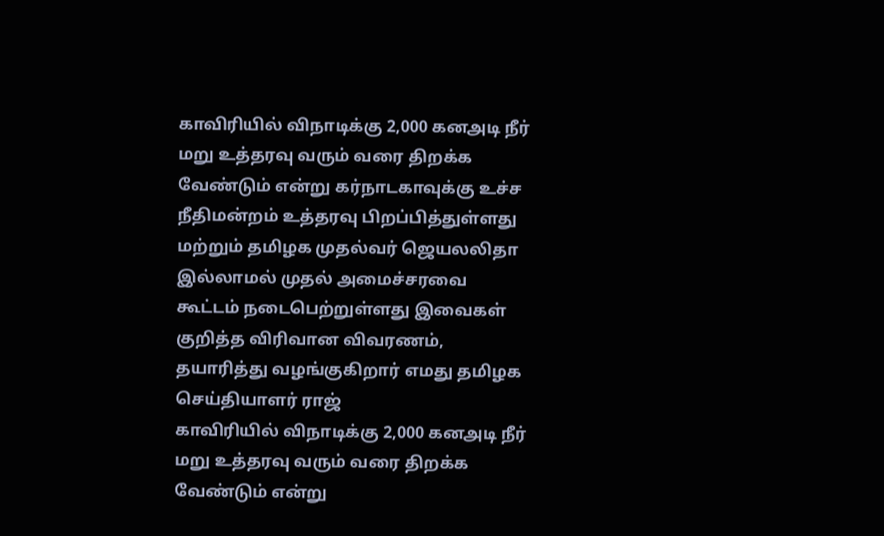காவிரியில் விநாடிக்கு 2,000 கனஅடி நீர் மறு உத்தரவு வரும் வரை திறக்க வேண்டும் என்று கர்நாடகாவுக்கு உச்ச நீதிமன்றம் உத்தரவு பிறப்பித்துள்ளது மற்றும் தமிழக முதல்வர் ஜெயலலிதா இல்லாமல் முதல் அமைச்சரவை கூட்டம் நடைபெற்றுள்ளது இவைகள் குறித்த விரிவான விவரணம், தயாரித்து வழங்குகிறார் எமது தமிழக செய்தியாளர் ராஜ்
காவிரியில் விநாடிக்கு 2,000 கனஅடி நீர் மறு உத்தரவு வரும் வரை திறக்க வேண்டும் என்று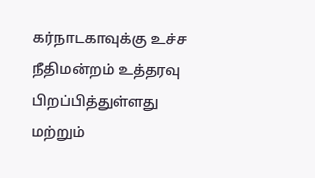கர்நாடகாவுக்கு உச்ச நீதிமன்றம் உத்தரவு பிறப்பித்துள்ளது மற்றும்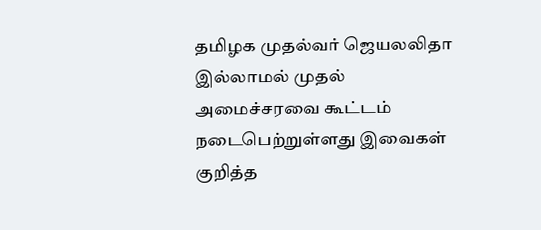தமிழக முதல்வர் ஜெயலலிதா இல்லாமல் முதல் அமைச்சரவை கூட்டம் நடைபெற்றுள்ளது இவைகள் குறித்த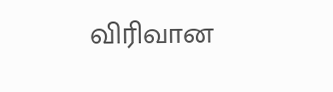விரிவான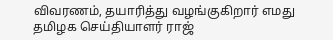விவரணம், தயாரித்து வழங்குகிறார் எமது தமிழக செய்தியாளர் ராஜ்